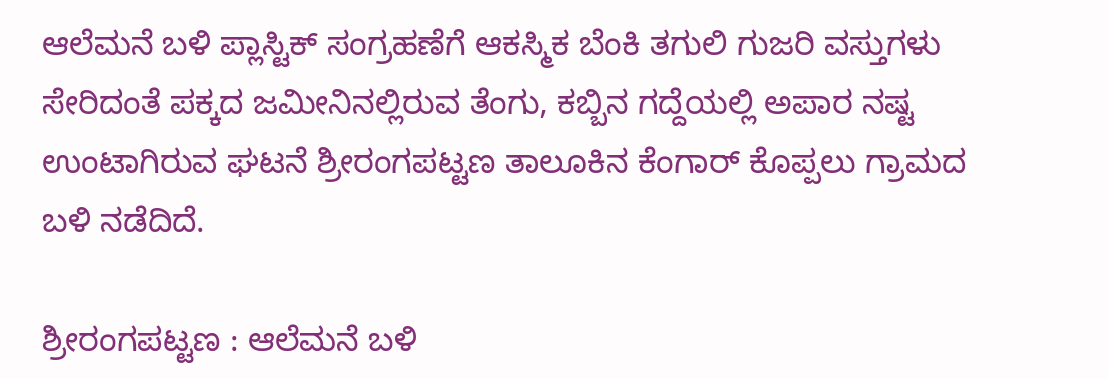ಆಲೆಮನೆ ಬಳಿ ಪ್ಲಾಸ್ಟಿಕ್ ಸಂಗ್ರಹಣೆಗೆ ಆಕಸ್ಮಿಕ ಬೆಂಕಿ ತಗುಲಿ ಗುಜರಿ ವಸ್ತುಗಳು ಸೇರಿದಂತೆ ಪಕ್ಕದ ಜಮೀನಿನಲ್ಲಿರುವ ತೆಂಗು, ಕಬ್ಬಿನ ಗದ್ದೆಯಲ್ಲಿ ಅಪಾರ ನಷ್ಟ ಉಂಟಾಗಿರುವ ಘಟನೆ ಶ್ರೀರಂಗಪಟ್ಟಣ ತಾಲೂಕಿನ ಕೆಂಗಾರ್ ಕೊಪ್ಪಲು ಗ್ರಾಮದ ಬಳಿ ನಡೆದಿದೆ.

ಶ್ರೀರಂಗಪಟ್ಟಣ : ಆಲೆಮನೆ ಬಳಿ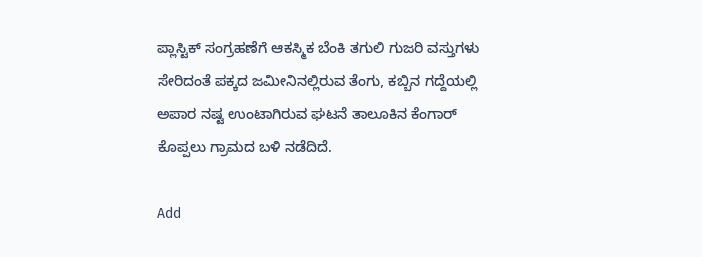ಪ್ಲಾಸ್ಟಿಕ್ ಸಂಗ್ರಹಣೆಗೆ ಆಕಸ್ಮಿಕ ಬೆಂಕಿ ತಗುಲಿ ಗುಜರಿ ವಸ್ತುಗಳು ಸೇರಿದಂತೆ ಪಕ್ಕದ ಜಮೀನಿನಲ್ಲಿರುವ ತೆಂಗು, ಕಬ್ಬಿನ ಗದ್ದೆಯಲ್ಲಿ ಅಪಾರ ನಷ್ಟ ಉಂಟಾಗಿರುವ ಘಟನೆ ತಾಲೂಕಿನ ಕೆಂಗಾರ್ ಕೊಪ್ಪಲು ಗ್ರಾಮದ ಬಳಿ ನಡೆದಿದೆ.

Add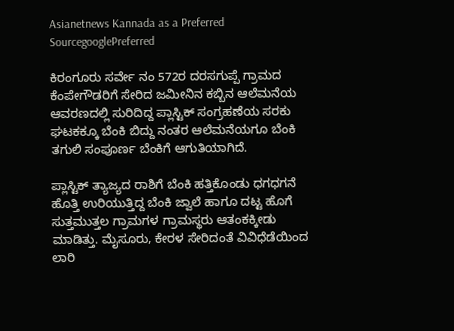Asianetnews Kannada as a Preferred SourcegooglePreferred

ಕಿರಂಗೂರು ಸರ್ವೇ ನಂ 572ರ ದರಸಗುಪ್ಪೆ ಗ್ರಾಮದ ಕೆಂಪೇಗೌಡರಿಗೆ ಸೇರಿದ ಜಮೀನಿನ ಕಬ್ಬಿನ ಆಲೆಮನೆಯ ಆವರಣದಲ್ಲಿ ಸುರಿದಿದ್ದ ಪ್ಲಾಸ್ಟಿಕ್ ಸಂಗ್ರಹಣೆಯ ಸರಕು ಘಟಕಕ್ಕೂ ಬೆಂಕಿ ಬಿದ್ದು ನಂತರ ಆಲೆಮನೆಯಗೂ ಬೆಂಕಿ ತಗುಲಿ ಸಂಪೂರ್ಣ ಬೆಂಕಿಗೆ ಆಗುತಿಯಾಗಿದೆ.

ಪ್ಲಾಸ್ಟಿಕ್ ತ್ಯಾಜ್ಯದ ರಾಶಿಗೆ ಬೆಂಕಿ ಹತ್ತಿಕೊಂಡು ಧಗಧಗನೆ ಹೊತ್ತಿ ಉರಿಯುತ್ತಿದ್ದ ಬೆಂಕಿ ಜ್ವಾಲೆ ಹಾಗೂ ದಟ್ಟ ಹೊಗೆ ಸುತ್ತಮುತ್ತಲ ಗ್ರಾಮಗಳ ಗ್ರಾಮಸ್ಥರು ಆತಂಕಕ್ಕೀಡು ಮಾಡಿತ್ತು. ಮೈಸೂರು, ಕೇರಳ ಸೇರಿದಂತೆ ವಿವಿಧೆಡೆಯಿಂದ ಲಾರಿ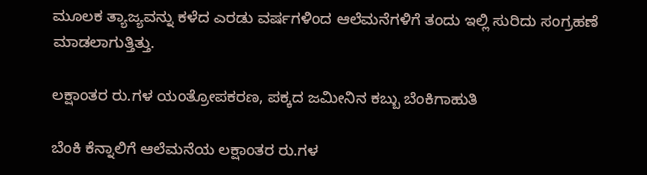ಮೂಲಕ ತ್ಯಾಜ್ಯವನ್ನು ಕಳೆದ ಎರಡು ವರ್ಷಗಳಿಂದ ಆಲೆಮನೆಗಳಿಗೆ ತಂದು ಇಲ್ಲಿ ಸುರಿದು ಸಂಗ್ರಹಣೆ ಮಾಡಲಾಗುತ್ತಿತ್ತು.

ಲಕ್ಷಾಂತರ ರು.ಗಳ ಯಂತ್ರೋಪಕರಣ, ಪಕ್ಕದ ಜಮೀನಿನ ಕಬ್ಬು ಬೆಂಕಿಗಾಹುತಿ

ಬೆಂಕಿ ಕೆನ್ನಾಲಿಗೆ ಆಲೆಮನೆಯ ಲಕ್ಷಾಂತರ ರು.ಗಳ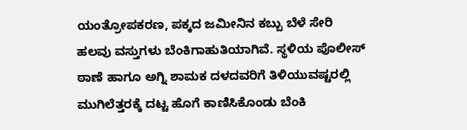ಯಂತ್ರೋಪಕರಣ, ಪಕ್ಕದ ಜಮೀನಿನ ಕಬ್ಬು ಬೆಳೆ ಸೇರಿ ಹಲವು ವಸ್ತುಗಳು ಬೆಂಕಿಗಾಹುತಿಯಾಗಿವೆ. ಸ್ಥಳಿಯ ಪೊಲೀಸ್ ಠಾಣೆ ಹಾಗೂ ಅಗ್ನಿ ಶಾಮಕ ದಳದವರಿಗೆ ತಿಳಿಯುವಷ್ಟರಲ್ಲಿ ಮುಗಿಲೆತ್ತರಕ್ಕೆ ದಟ್ಟ ಹೊಗೆ ಕಾಣಿಸಿಕೊಂಡು ಬೆಂಕಿ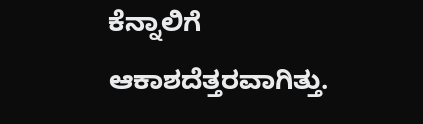ಕೆನ್ನಾಲಿಗೆ ಆಕಾಶದೆತ್ತರವಾಗಿತ್ತು.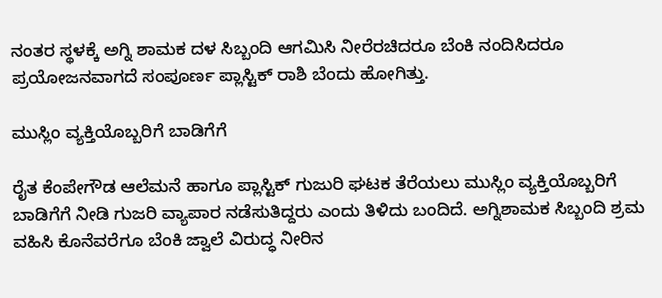ನಂತರ ಸ್ಥಳಕ್ಕೆ ಅಗ್ನಿ ಶಾಮಕ ದಳ ಸಿಬ್ಬಂದಿ ಆಗಮಿಸಿ ನೀರೆರಚಿದರೂ ಬೆಂಕಿ ನಂದಿಸಿದರೂ ಪ್ರಯೋಜನವಾಗದೆ ಸಂಪೂರ್ಣ ಪ್ಲಾಸ್ಟಿಕ್ ರಾಶಿ ಬೆಂದು ಹೋಗಿತ್ತು.

ಮುಸ್ಲಿಂ ವ್ಯಕ್ತಿಯೊಬ್ಬರಿಗೆ ಬಾಡಿಗೆಗೆ

ರೈತ ಕೆಂಪೇಗೌಡ ಆಲೆಮನೆ ಹಾಗೂ ಪ್ಲಾಸ್ಟಿಕ್ ಗುಜುರಿ ಘಟಕ ತೆರೆಯಲು ಮುಸ್ಲಿಂ ವ್ಯಕ್ತಿಯೊಬ್ಬರಿಗೆ ಬಾಡಿಗೆಗೆ ನೀಡಿ ಗುಜರಿ ವ್ಯಾಪಾರ ನಡೆಸುತಿದ್ದರು ಎಂದು ತಿಳಿದು ಬಂದಿದೆ. ಅಗ್ನಿಶಾಮಕ ಸಿಬ್ಬಂದಿ ಶ್ರಮ ವಹಿಸಿ ಕೊನೆವರೆಗೂ ಬೆಂಕಿ ಜ್ವಾಲೆ ವಿರುದ್ಧ ನೀರಿನ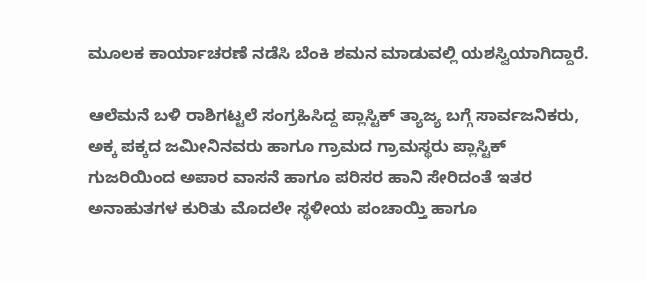ಮೂಲಕ ಕಾರ್ಯಾಚರಣೆ ನಡೆಸಿ ಬೆಂಕಿ ಶಮನ ಮಾಡುವಲ್ಲಿ ಯಶಸ್ವಿಯಾಗಿದ್ದಾರೆ.

ಆಲೆಮನೆ ಬಳಿ ರಾಶಿಗಟ್ಟಲೆ ಸಂಗ್ರಹಿಸಿದ್ದ ಪ್ಲಾಸ್ಟಿಕ್ ತ್ಯಾಜ್ಯ ಬಗ್ಗೆ ಸಾರ್ವಜನಿಕರು, ಅಕ್ಕ ಪಕ್ಕದ ಜಮೀನಿನವರು ಹಾಗೂ ಗ್ರಾಮದ ಗ್ರಾಮಸ್ಥರು ಪ್ಲಾಸ್ಟಿಕ್ ಗುಜರಿಯಿಂದ ಅಪಾರ ವಾಸನೆ ಹಾಗೂ ಪರಿಸರ ಹಾನಿ ಸೇರಿದಂತೆ ಇತರ ಅನಾಹುತಗಳ ಕುರಿತು ಮೊದಲೇ ಸ್ಥಳೀಯ ಪಂಚಾಯ್ತಿ ಹಾಗೂ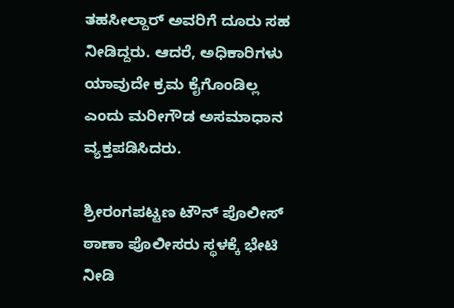ತಹಸೀಲ್ದಾರ್ ಅವರಿಗೆ ದೂರು ಸಹ ನೀಡಿದ್ದರು. ಆದರೆ, ಅಧಿಕಾರಿಗಳು ಯಾವುದೇ ಕ್ರಮ ಕೈಗೊಂಡಿಲ್ಲ ಎಂದು ಮರೀಗೌಡ ಅಸಮಾಧಾನ ವ್ಯಕ್ತಪಡಿಸಿದರು.

ಶ್ರೀರಂಗಪಟ್ಟಣ ಟೌನ್ ಪೊಲೀಸ್ ಠಾಣಾ ಪೊಲೀಸರು ಸ್ಥಳಕ್ಕೆ ಭೇಟಿ ನೀಡಿ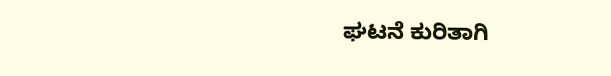ಘಟನೆ ಕುರಿತಾಗಿ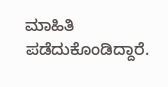ಮಾಹಿತಿ ಪಡೆದುಕೊಂಡಿದ್ದಾರೆ.